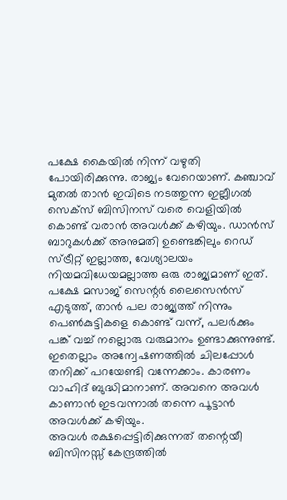പക്ഷേ കൈയിൽ നിന്ന് വഴുതി പോയിരിക്കുന്നു. രാജ്യം വേറെയാണ്. കഞ്ചാവ് മുതൽ താൻ ഇവിടെ നടത്തുന്ന ഇല്ലീഗൽ സെക്സ് ബിസിനസ് വരെ വെളിയിൽ കൊണ്ട് വരാൻ അവൾക്ക് കഴിയും. ഡാൻസ് ബാറുകൾക്ക് അനുമതി ഉണ്ടെങ്കിലും റെഡ് സ്ട്രീറ്റ് ഇല്ലാത്ത, വേശ്യാലയം നിയമവിധേയമല്ലാത്ത ഒരു രാജ്യമാണ് ഇത്. പക്ഷേ മസാജ് സെന്റർ ലൈസെൻസ് എടുത്ത്, താൻ പല രാജ്യത്ത് നിന്നും പെൺകുട്ടികളെ കൊണ്ട് വന്ന്, പലർക്കും പങ്ക് വച്ച് നല്ലൊരു വരുമാനം ഉണ്ടാക്കുന്നുണ്ട്. ഇതെല്ലാം അന്വേഷണത്തിൽ ചിലപ്പോൾ തനിക്ക് പറയേണ്ടി വന്നേക്കാം. കാരണം വാഹിദ് ബുദ്ധിമാനാണ്. അവനെ അവൾ കാണാൻ ഇടവന്നാൽ തന്നെ പൂട്ടാൻ അവൾക്ക് കഴിയും.
അവൾ രക്ഷപ്പെട്ടിരിക്കുന്നത് തന്റെയീ ബിസിനസ്സ് കേന്ദ്രത്തിൽ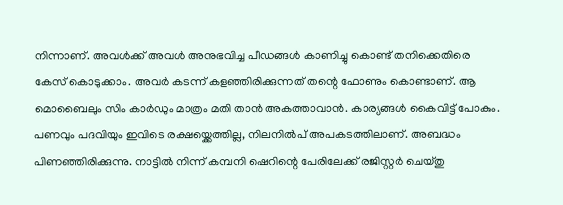നിന്നാണ്. അവൾക്ക് അവൾ അനുഭവിച്ച പീഡങ്ങൾ കാണിച്ചു കൊണ്ട് തനിക്കെതിരെ കേസ് കൊടുക്കാം. അവർ കടന്ന് കളഞ്ഞിരിക്കുന്നത് തന്റെ ഫോണും കൊണ്ടാണ്. ആ മൊബൈലും സിം കാർഡും മാത്രം മതി താൻ അകത്താവാൻ. കാര്യങ്ങൾ കൈവിട്ട് പോകും. പണവും പദവിയും ഇവിടെ രക്ഷയ്ക്കെത്തില്ല, നിലനിൽപ് അപകടത്തിലാണ്. അബദ്ധം പിണഞ്ഞിരിക്കുന്നു. നാട്ടിൽ നിന്ന് കമ്പനി ഷെറിന്റെ പേരിലേക്ക് രജിസ്റ്റർ ചെയ്തു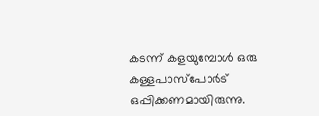കടന്ന് കളയുമ്പോൾ ഒരു കള്ളപാസ്പോർട് ഒപ്പിക്കണമായിരുന്നു.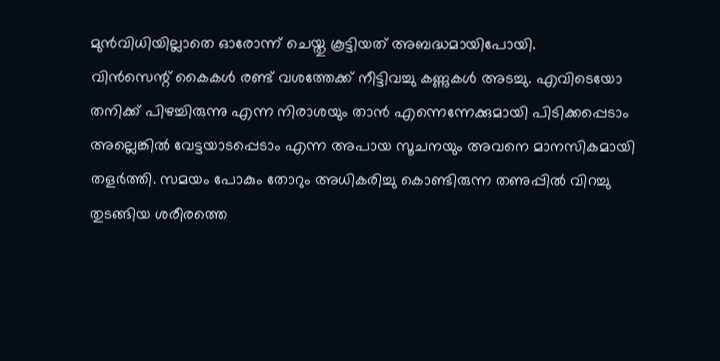മുൻവിധിയില്ലാതെ ഓരോന്ന് ചെയ്തു കൂട്ടിയത് അബദ്ധമായിപോയി.
വിൻസെന്റ് കൈകൾ രണ്ട് വശത്തേക്ക് നീട്ടിവച്ചു കണ്ണുകൾ അടച്ചു. എവിടെയോ തനിക്ക് പിഴച്ചിരുന്നു എന്ന നിരാശയും താൻ എന്നെന്നേക്കുമായി പിടിക്കപ്പെടാം അല്ലെങ്കിൽ വേട്ടയാടപ്പെടാം എന്ന അപായ സൂചനയും അവനെ മാനസികമായി തളർത്തി. സമയം പോകും തോറും അധികരിച്ചു കൊണ്ടിരുന്ന തണുപ്പിൽ വിറച്ചു തുടങ്ങിയ ശരീരത്തെ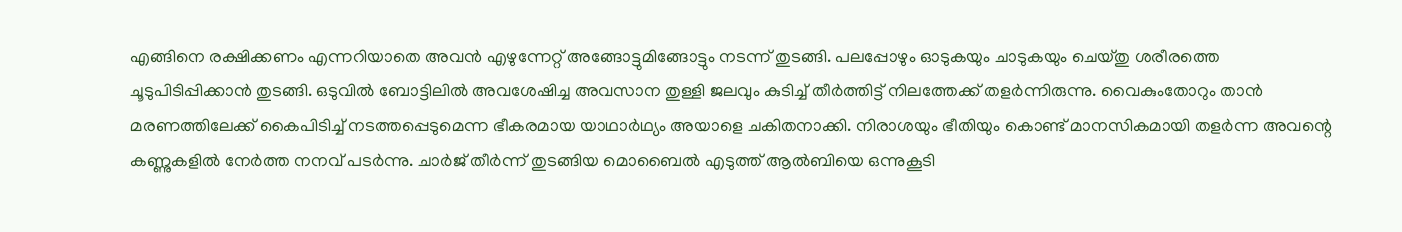എങ്ങിനെ രക്ഷിക്കണം എന്നറിയാതെ അവൻ എഴുന്നേറ്റ് അങ്ങോട്ടുമിങ്ങോട്ടും നടന്ന് തുടങ്ങി. പലപ്പോഴും ഓടുകയും ചാടുകയും ചെയ്തു ശരീരത്തെ ചൂടുപിടിപ്പിക്കാൻ തുടങ്ങി. ഒടുവിൽ ബോട്ടിലിൽ അവശേഷിച്ച അവസാന തുള്ളി ജലവും കുടിച്ച് തീർത്തിട്ട് നിലത്തേക്ക് തളർന്നിരുന്നു. വൈകുംതോറും താൻ മരണത്തിലേക്ക് കൈപിടിച്ച് നടത്തപ്പെടുമെന്ന ഭീകരമായ യാഥാർഥ്യം അയാളെ ചകിതനാക്കി. നിരാശയും ഭീതിയും കൊണ്ട് മാനസികമായി തളർന്ന അവന്റെ കണ്ണുകളിൽ നേർത്ത നനവ് പടർന്നു. ചാർജ് തീർന്ന് തുടങ്ങിയ മൊബൈൽ എടുത്ത് ആൽബിയെ ഒന്നുകൂടി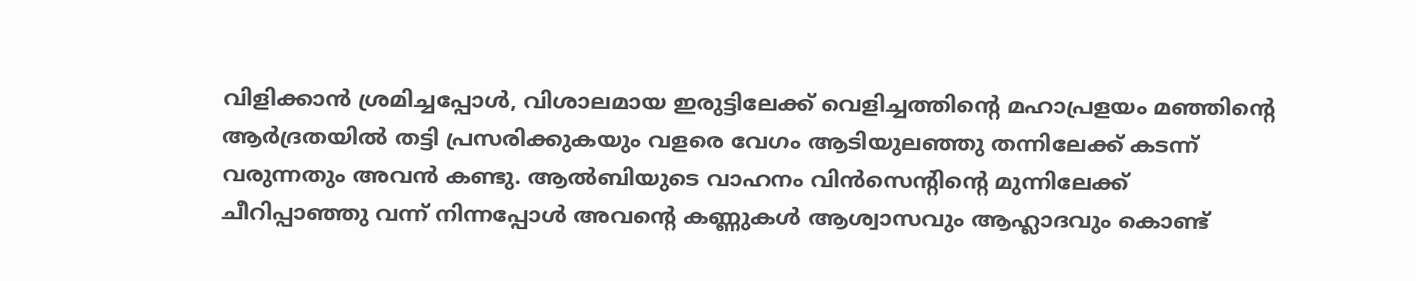വിളിക്കാൻ ശ്രമിച്ചപ്പോൾ, വിശാലമായ ഇരുട്ടിലേക്ക് വെളിച്ചത്തിന്റെ മഹാപ്രളയം മഞ്ഞിന്റെ ആർദ്രതയിൽ തട്ടി പ്രസരിക്കുകയും വളരെ വേഗം ആടിയുലഞ്ഞു തന്നിലേക്ക് കടന്ന് വരുന്നതും അവൻ കണ്ടു. ആൽബിയുടെ വാഹനം വിൻസെന്റിന്റെ മുന്നിലേക്ക് ചീറിപ്പാഞ്ഞു വന്ന് നിന്നപ്പോൾ അവന്റെ കണ്ണുകൾ ആശ്വാസവും ആഹ്ലാദവും കൊണ്ട്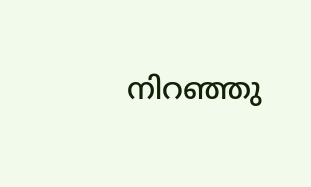നിറഞ്ഞു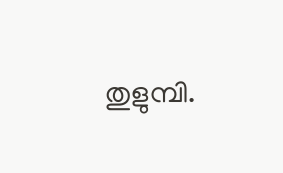തുളുമ്പി.